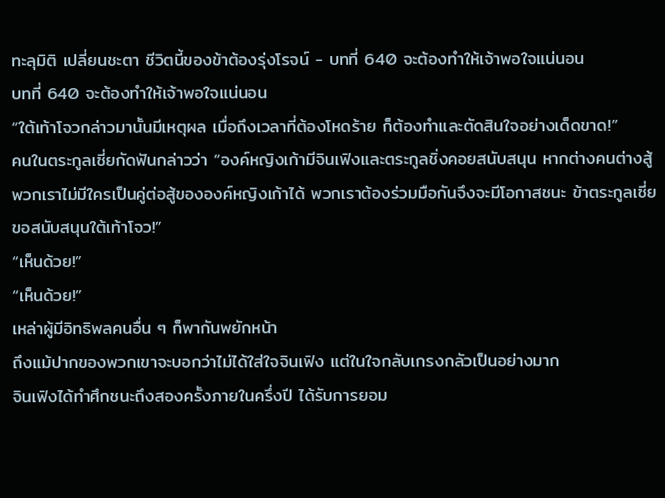ทะลุมิติ เปลี่ยนชะตา ชีวิตนี้ของข้าต้องรุ่งโรจน์ - บทที่ 640 จะต้องทำให้เจ้าพอใจแน่นอน
บทที่ 640 จะต้องทำให้เจ้าพอใจแน่นอน
“ใต้เท้าโจวกล่าวมานั้นมีเหตุผล เมื่อถึงเวลาที่ต้องโหดร้าย ก็ต้องทำและตัดสินใจอย่างเด็ดขาด!”
คนในตระกูลเซี่ยกัดฟันกล่าวว่า “องค์หญิงเก้ามีจินเฟิงและตระกูลชิ่งคอยสนับสนุน หากต่างคนต่างสู้ พวกเราไม่มีใครเป็นคู่ต่อสู้ขององค์หญิงเก้าได้ พวกเราต้องร่วมมือกันจึงจะมีโอกาสชนะ ข้าตระกูลเซี่ยขอสนับสนุนใต้เท้าโจว!”
“เห็นด้วย!”
“เห็นด้วย!”
เหล่าผู้มีอิทธิพลคนอื่น ๆ ก็พากันพยักหน้า
ถึงแม้ปากของพวกเขาจะบอกว่าไม่ได้ใส่ใจจินเฟิง แต่ในใจกลับเกรงกลัวเป็นอย่างมาก
จินเฟิงได้ทำศึกชนะถึงสองครั้งภายในครึ่งปี ได้รับการยอม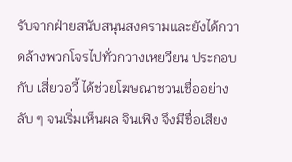รับจากฝ่ายสนับสนุนสงครามและยังได้กวาดล้างพวกโจรไปทั่วกวางเหยวียน ประกอบกับ เสี่ยวอวี้ ได้ช่วยโฆษณาชวนเชื่ออย่างลับ ๆ จนเริ่มเห็นผล จินเฟิง จึงมีชื่อเสียง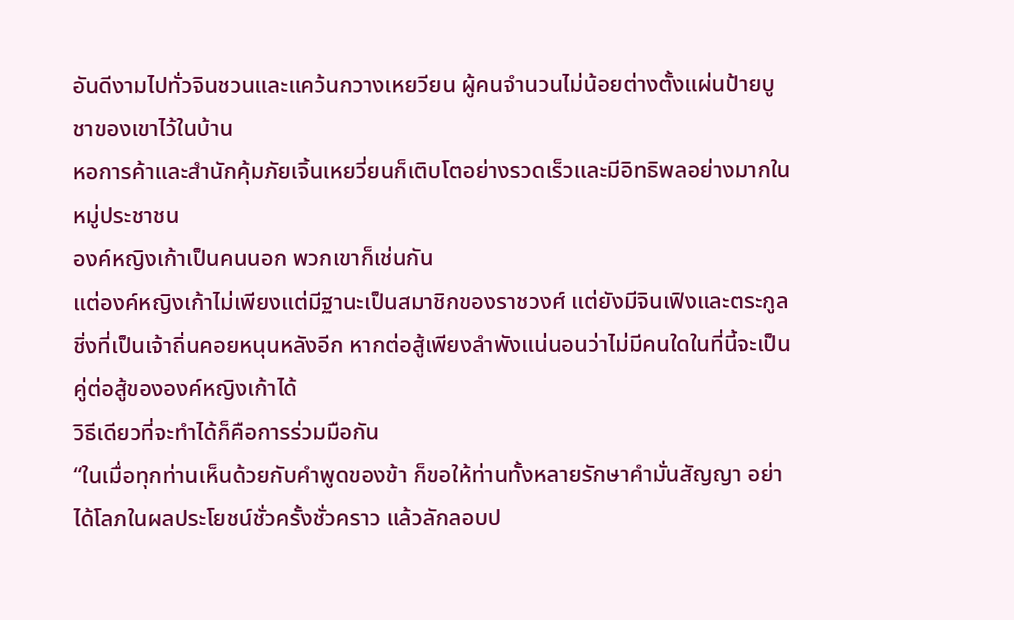อันดีงามไปทั่วจินชวนและแคว้นกวางเหยวียน ผู้คนจำนวนไม่น้อยต่างตั้งแผ่นป้ายบูชาของเขาไว้ในบ้าน
หอการค้าและสำนักคุ้มภัยเจิ้นเหยวี่ยนก็เติบโตอย่างรวดเร็วและมีอิทธิพลอย่างมากในหมู่ประชาชน
องค์หญิงเก้าเป็นคนนอก พวกเขาก็เช่นกัน
แต่องค์หญิงเก้าไม่เพียงแต่มีฐานะเป็นสมาชิกของราชวงศ์ แต่ยังมีจินเฟิงและตระกูลชิ่งที่เป็นเจ้าถิ่นคอยหนุนหลังอีก หากต่อสู้เพียงลำพังแน่นอนว่าไม่มีคนใดในที่นี้จะเป็นคู่ต่อสู้ขององค์หญิงเก้าได้
วิธีเดียวที่จะทำได้ก็คือการร่วมมือกัน
“ในเมื่อทุกท่านเห็นด้วยกับคำพูดของข้า ก็ขอให้ท่านทั้งหลายรักษาคำมั่นสัญญา อย่าได้โลภในผลประโยชน์ชั่วครั้งชั่วคราว แล้วลักลอบป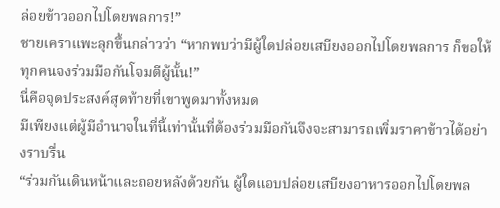ล่อยข้าวออกไปโดยพลการ!”
ชายเคราแพะลุกขึ้นกล่าวว่า “หากพบว่ามีผู้ใดปล่อยเสบียงออกไปโดยพลการ ก็ขอให้ทุกคนจงร่วมมือกันโจมตีผู้นั้น!”
นี่คือจุดประสงค์สุดท้ายที่เขาพูดมาทั้งหมด
มีเพียงแต่ผู้มีอำนาจในที่นี้เท่านั้นที่ต้องร่วมมือกันจึงจะสามารถเพิ่มราคาข้าวได้อย่างราบรื่น
“ร่วมกันเดินหน้าและถอยหลังด้วยกัน ผู้ใดแอบปล่อยเสบียงอาหารออกไปโดยพล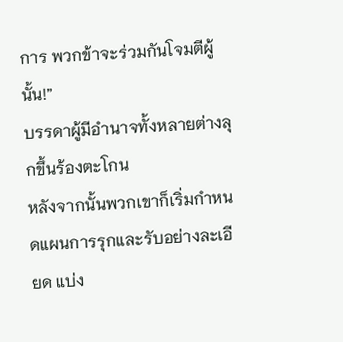การ พวกข้าจะร่วมกันโจมตีผู้นั้น!”
บรรดาผู้มีอำนาจทั้งหลายต่างลุกขึ้นร้องตะโกน
หลังจากนั้นพวกเขาก็เริ่มกำหนดแผนการรุกและรับอย่างละเอียด แบ่ง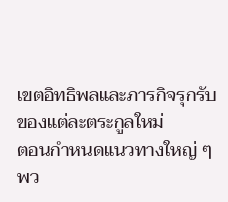เขตอิทธิพลและภารกิจรุกรับของแต่ละตระกูลใหม่
ตอนกำหนดแนวทางใหญ่ ๆ พว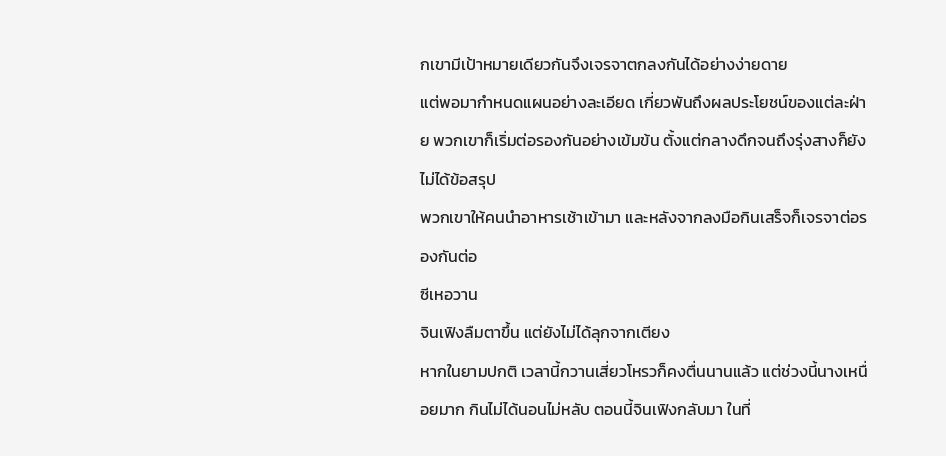กเขามีเป้าหมายเดียวกันจึงเจรจาตกลงกันได้อย่างง่ายดาย
แต่พอมากำหนดแผนอย่างละเอียด เกี่ยวพันถึงผลประโยชน์ของแต่ละฝ่าย พวกเขาก็เริ่มต่อรองกันอย่างเข้มข้น ตั้งแต่กลางดึกจนถึงรุ่งสางก็ยังไม่ได้ข้อสรุป
พวกเขาให้คนนำอาหารเช้าเข้ามา และหลังจากลงมือกินเสร็จก็เจรจาต่อรองกันต่อ
ซีเหอวาน
จินเฟิงลืมตาขึ้น แต่ยังไม่ได้ลุกจากเตียง
หากในยามปกติ เวลานี้กวานเสี่ยวโหรวก็คงตื่นนานแล้ว แต่ช่วงนี้นางเหนื่อยมาก กินไม่ได้นอนไม่หลับ ตอนนี้จินเฟิงกลับมา ในที่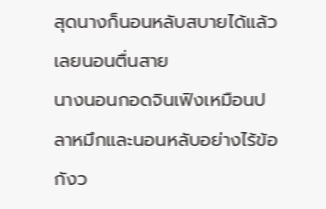สุดนางก็นอนหลับสบายได้แล้ว เลยนอนตื่นสาย
นางนอนกอดจินเฟิงเหมือนปลาหมึกและนอนหลับอย่างไร้ข้อกังว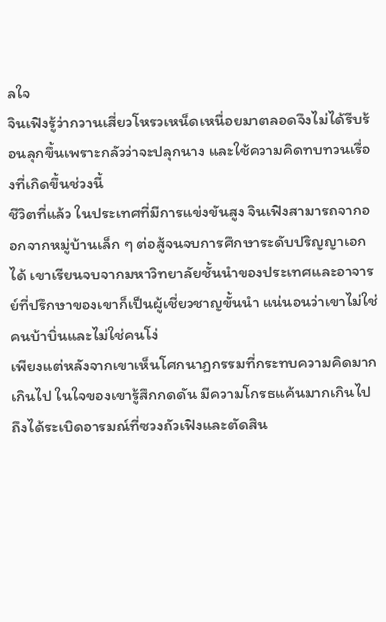ลใจ
จินเฟิงรู้ว่ากวานเสี่ยวโหรวเหน็ดเหนื่อยมาตลอดจึงไม่ได้รีบร้อนลุกขึ้นเพราะกลัวว่าจะปลุกนาง และใช้ความคิดทบทวนเรื่องที่เกิดขึ้นช่วงนี้
ชีวิตที่แล้ว ในประเทศที่มีการแข่งขันสูง จินเฟิงสามารถจากออกจากหมู่บ้านเล็ก ๆ ต่อสู้จนจบการศึกษาระดับปริญญาเอกได้ เขาเรียนจบจากมหาวิทยาลัยชั้นนำของประเทศและอาจารย์ที่ปรึกษาของเขาก็เป็นผู้เชี่ยวชาญขั้นนำ แน่นอนว่าเขาไม่ใช่คนบ้าบิ่นและไม่ใช่คนโง่
เพียงแต่หลังจากเขาเห็นโศกนาฏกรรมที่กระทบความคิดมากเกินไป ในใจของเขารู้สึกกดดัน มีความโกรธแค้นมากเกินไปถึงได้ระเบิดอารมณ์ที่ซวงถัวเฟิงและตัดสิน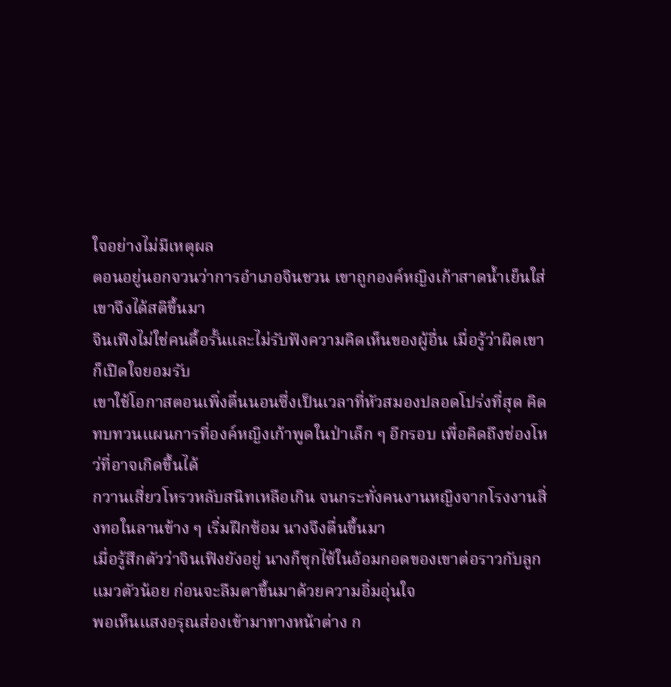ใจอย่างไม่มีเหตุผล
ตอนอยู่นอกจวนว่าการอำเภอจินชวน เขาถูกองค์หญิงเก้าสาดน้ำเย็นใส่ เขาจึงได้สติขึ้นมา
จินเฟิงไม่ใช่คนดื้อรั้นและไม่รับฟังความคิดเห็นของผู้อื่น เมื่อรู้ว่าผิดเขาก็เปิดใจยอมรับ
เขาใช้โอกาสตอนเพิ่งตื่นนอนซึ่งเป็นเวลาที่หัวสมองปลอดโปร่งที่สุด คิดทบทวนแผนการที่องค์หญิงเก้าพูดในป่าเล็ก ๆ อีกรอบ เพื่อคิดถึงช่องโหว่ที่อาจเกิดขึ้นได้
กวานเสี่ยวโหรวหลับสนิทเหลือเกิน จนกระทั่งคนงานหญิงจากโรงงานสิ่งทอในลานข้าง ๆ เริ่มฝึกซ้อม นางจึงตื่นขึ้นมา
เมื่อรู้สึกตัวว่าจินเฟิงยังอยู่ นางก็ซุกไซ้ในอ้อมกอดของเขาต่อราวกับลูกแมวตัวน้อย ก่อนจะลืมตาขึ้นมาด้วยความอิ่มอุ่นใจ
พอเห็นแสงอรุณส่องเข้ามาทางหน้าต่าง ก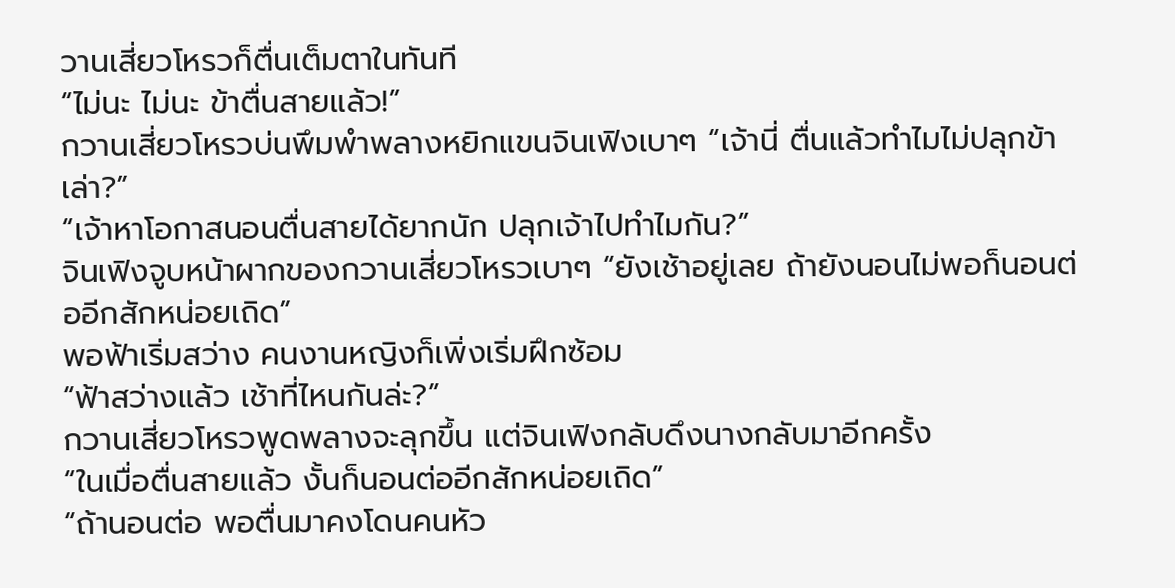วานเสี่ยวโหรวก็ตื่นเต็มตาในทันที
“ไม่นะ ไม่นะ ข้าตื่นสายแล้ว!”
กวานเสี่ยวโหรวบ่นพึมพำพลางหยิกแขนจินเฟิงเบาๆ “เจ้านี่ ตื่นแล้วทำไมไม่ปลุกข้าเล่า?”
“เจ้าหาโอกาสนอนตื่นสายได้ยากนัก ปลุกเจ้าไปทำไมกัน?”
จินเฟิงจูบหน้าผากของกวานเสี่ยวโหรวเบาๆ “ยังเช้าอยู่เลย ถ้ายังนอนไม่พอก็นอนต่ออีกสักหน่อยเถิด”
พอฟ้าเริ่มสว่าง คนงานหญิงก็เพิ่งเริ่มฝึกซ้อม
“ฟ้าสว่างแล้ว เช้าที่ไหนกันล่ะ?”
กวานเสี่ยวโหรวพูดพลางจะลุกขึ้น แต่จินเฟิงกลับดึงนางกลับมาอีกครั้ง
“ในเมื่อตื่นสายแล้ว งั้นก็นอนต่ออีกสักหน่อยเถิด”
“ถ้านอนต่อ พอตื่นมาคงโดนคนหัว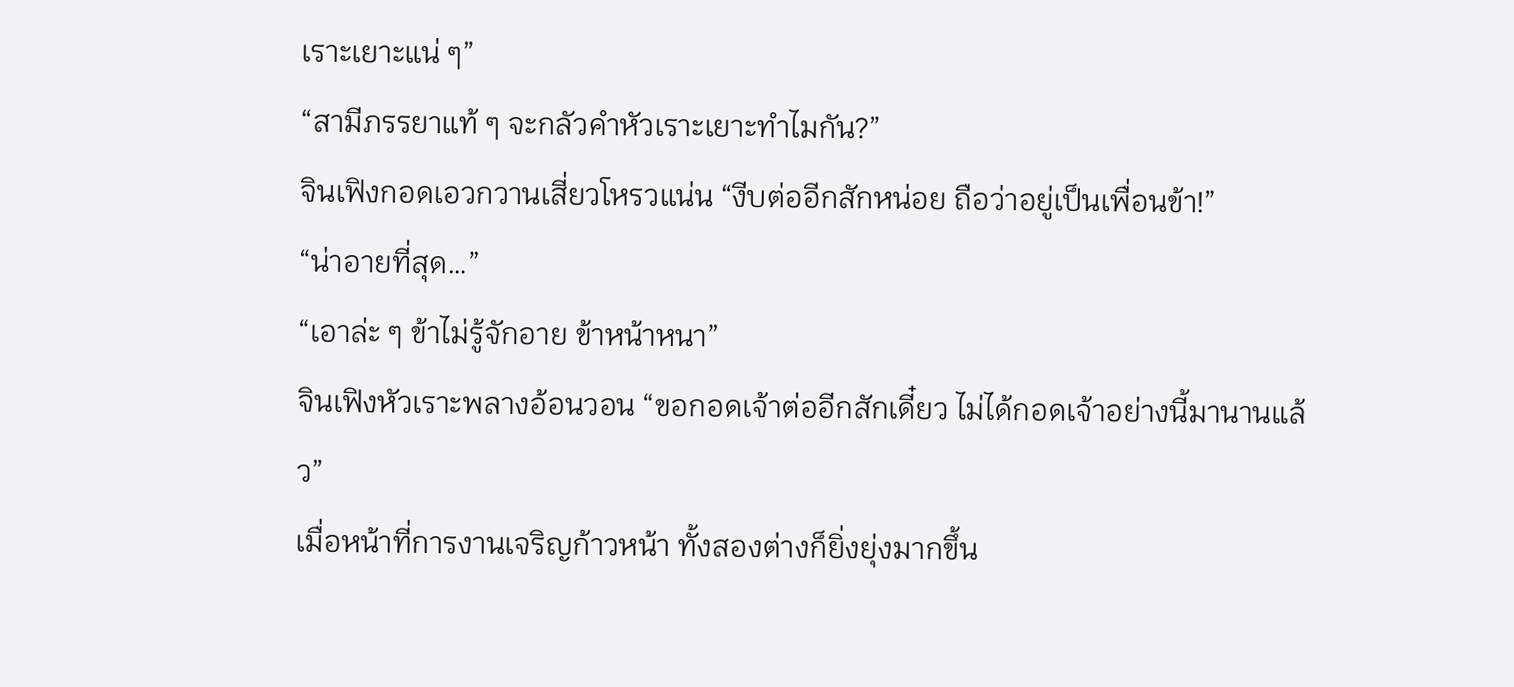เราะเยาะแน่ ๆ”
“สามีภรรยาแท้ ๆ จะกลัวคำหัวเราะเยาะทำไมกัน?”
จินเฟิงกอดเอวกวานเสี่ยวโหรวแน่น “งีบต่ออีกสักหน่อย ถือว่าอยู่เป็นเพื่อนข้า!”
“น่าอายที่สุด…”
“เอาล่ะ ๆ ข้าไม่รู้จักอาย ข้าหน้าหนา”
จินเฟิงหัวเราะพลางอ้อนวอน “ขอกอดเจ้าต่ออีกสักเดี๋ยว ไม่ได้กอดเจ้าอย่างนี้มานานแล้ว”
เมื่อหน้าที่การงานเจริญก้าวหน้า ทั้งสองต่างก็ยิ่งยุ่งมากขึ้น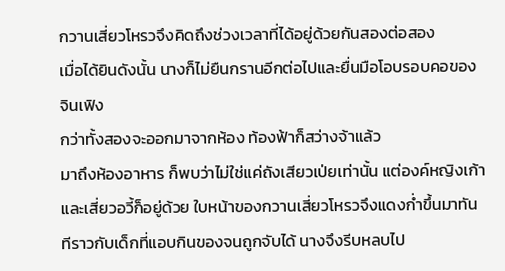กวานเสี่ยวโหรวจึงคิดถึงช่วงเวลาที่ได้อยู่ด้วยกันสองต่อสอง
เมื่อได้ยินดังนั้น นางก็ไม่ยืนกรานอีกต่อไปและยื่นมือโอบรอบคอของจินเฟิง
กว่าทั้งสองจะออกมาจากห้อง ท้องฟ้าก็สว่างจ้าแล้ว
มาถึงห้องอาหาร ก็พบว่าไม่ใช่แค่ถังเสียวเป่ยเท่านั้น แต่องค์หญิงเก้าและเสี่ยวอวี้ก็อยู่ด้วย ใบหน้าของกวานเสี่ยวโหรวจึงแดงก่ำขึ้นมาทันทีราวกับเด็กที่แอบกินของจนถูกจับได้ นางจึงรีบหลบไป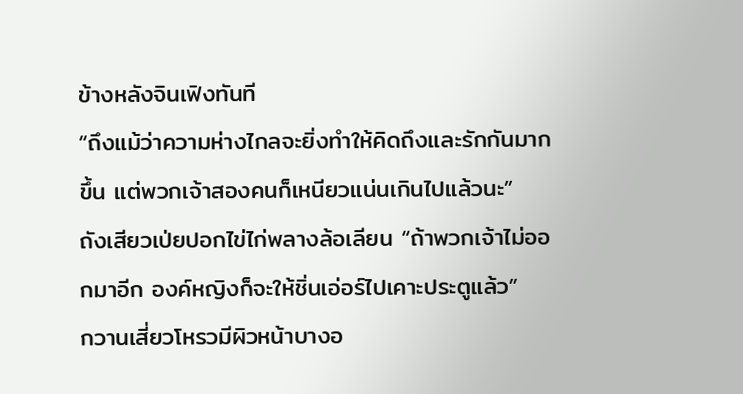ข้างหลังจินเฟิงทันที
“ถึงแม้ว่าความห่างไกลจะยิ่งทำให้คิดถึงและรักกันมากขึ้น แต่พวกเจ้าสองคนก็เหนียวแน่นเกินไปแล้วนะ”
ถังเสียวเป่ยปอกไข่ไก่พลางล้อเลียน “ถ้าพวกเจ้าไม่ออกมาอีก องค์หญิงก็จะให้ชิ่นเอ่อร์ไปเคาะประตูแล้ว”
กวานเสี่ยวโหรวมีผิวหน้าบางอ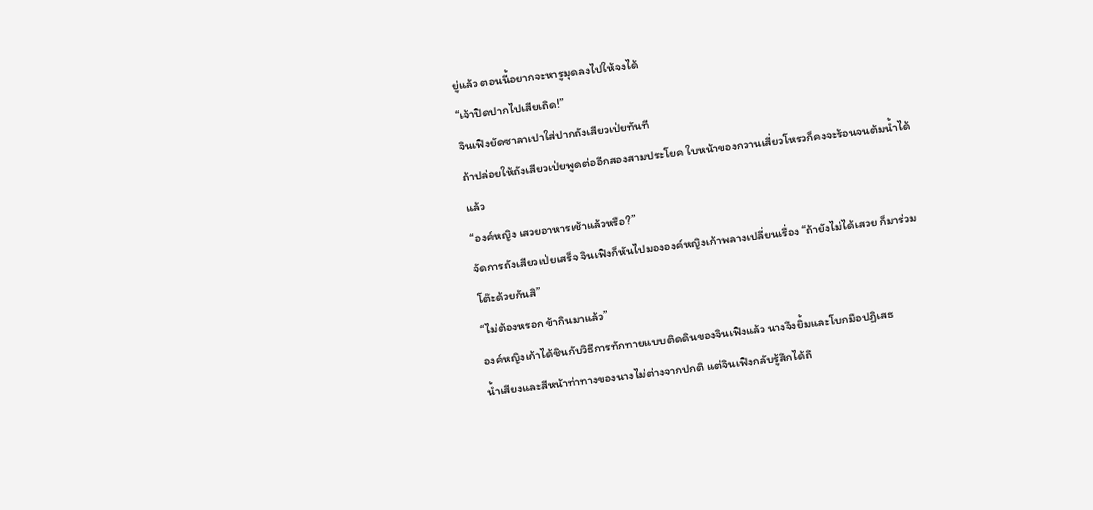ยู่แล้ว ตอนนี้อยากจะหารูมุดลงไปให้จงได้
“เจ้าปิดปากไปเสียเถิด!”
จินเฟิงยัดซาลาเปาใส่ปากถังเสียวเป่ยทันที
ถ้าปล่อยให้ถังเสียวเป่ยพูดต่ออีกสองสามประโยค ใบหน้าของกวานเสี่ยวโหรวก็คงจะร้อนจนต้มน้ำได้แล้ว
“องค์หญิง เสวยอาหารเช้าแล้วหรือ?”
จัดการถังเสียวเป่ยเสร็จ จินเฟิงก็หันไปมององค์หญิงเก้าพลางเปลี่ยนเรื่อง “ถ้ายังไม่ได้เสวย ก็มาร่วมโต๊ะด้วยกันสิ”
“ไม่ต้องหรอก ข้ากินมาแล้ว”
องค์หญิงเก้าได้ชินกับวิธีการทักทายแบบติดดินของจินเฟิงแล้ว นางจึงยิ้มและโบกมือปฏิเสธ
น้ำเสียงและสีหน้าท่าทางของนางไม่ต่างจากปกติ แต่จินเฟิงกลับรู้สึกได้ถึ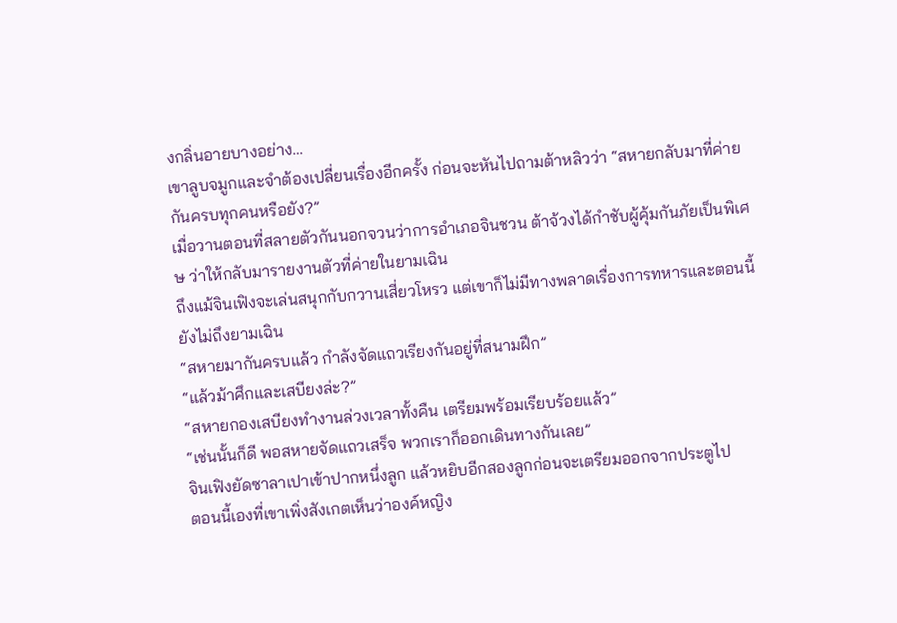งกลิ่นอายบางอย่าง…
เขาลูบจมูกและจำต้องเปลี่ยนเรื่องอีกครั้ง ก่อนจะหันไปถามต้าหลิวว่า “สหายกลับมาที่ค่ายกันครบทุกคนหรือยัง?”
เมื่อวานตอนที่สลายตัวกันนอกจวนว่าการอำเภอจินชวน ต้าจ้วงได้กำชับผู้คุ้มกันภัยเป็นพิเศษ ว่าให้กลับมารายงานตัวที่ค่ายในยามเฉิน
ถึงแม้จินเฟิงจะเล่นสนุกกับกวานเสี่ยวโหรว แต่เขาก็ไม่มีทางพลาดเรื่องการทหารและตอนนี้ยังไม่ถึงยามเฉิน
“สหายมากันครบแล้ว กำลังจัดแถวเรียงกันอยู่ที่สนามฝึก”
“แล้วม้าศึกและเสบียงล่ะ?”
“สหายกองเสบียงทำงานล่วงเวลาทั้งคืน เตรียมพร้อมเรียบร้อยแล้ว”
“เช่นนั้นก็ดี พอสหายจัดแถวเสร็จ พวกเราก็ออกเดินทางกันเลย”
จินเฟิงยัดซาลาเปาเข้าปากหนึ่งลูก แล้วหยิบอีกสองลูกก่อนจะเตรียมออกจากประตูไป
ตอนนี้เองที่เขาเพิ่งสังเกตเห็นว่าองค์หญิง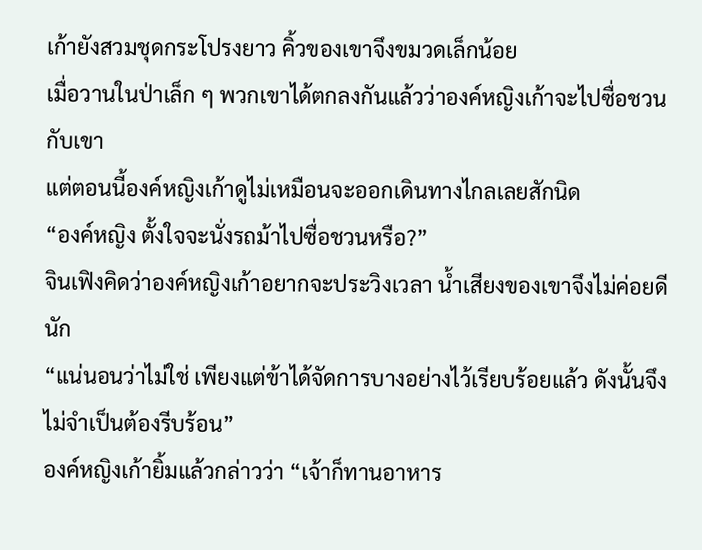เก้ายังสวมชุดกระโปรงยาว คิ้วของเขาจึงขมวดเล็กน้อย
เมื่อวานในป่าเล็ก ๆ พวกเขาได้ตกลงกันแล้วว่าองค์หญิงเก้าจะไปซื่อชวนกับเขา
แต่ตอนนี้องค์หญิงเก้าดูไม่เหมือนจะออกเดินทางไกลเลยสักนิด
“องค์หญิง ตั้งใจจะนั่งรถม้าไปซื่อชวนหรือ?”
จินเฟิงคิดว่าองค์หญิงเก้าอยากจะประวิงเวลา น้ำเสียงของเขาจึงไม่ค่อยดีนัก
“แน่นอนว่าไม่ใช่ เพียงแต่ข้าได้จัดการบางอย่างไว้เรียบร้อยแล้ว ดังนั้นจึงไม่จำเป็นต้องรีบร้อน”
องค์หญิงเก้ายิ้มแล้วกล่าวว่า “เจ้าก็ทานอาหาร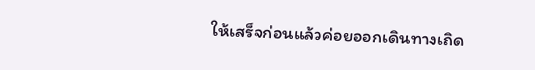ให้เสร็จก่อนแล้วค่อยออกเดินทางเถิด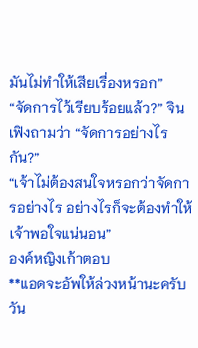มันไม่ทำให้เสียเรื่องหรอก”
“จัดการไว้เรียบร้อยแล้ว?” จินเฟิงถามว่า “จัดการอย่างไรกัน?”
“เจ้าไม่ต้องสนใจหรอกว่าจัดการอย่างไร อย่างไรก็จะต้องทำให้เจ้าพอใจแน่นอน”
องค์หญิงเก้าตอบ
**แอดจะอัพให้ล่วงหน้านะครับ วัน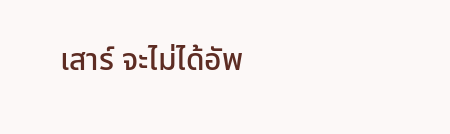เสาร์ จะไม่ได้อัพ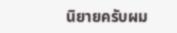นิยายครับผม